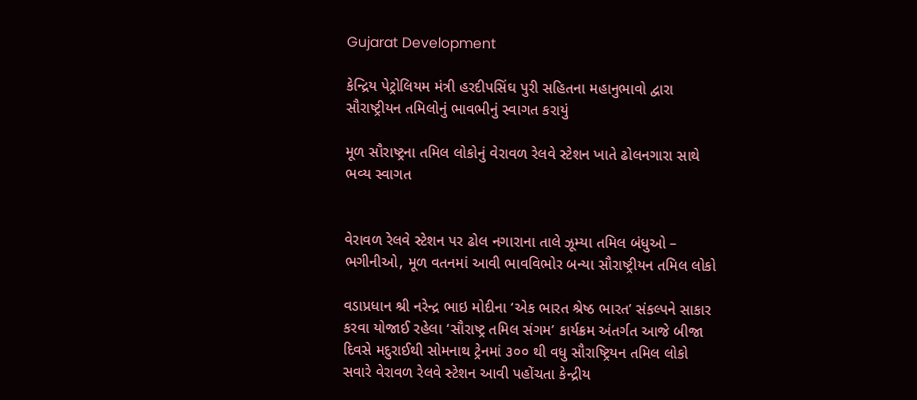Gujarat Development

કેન્દ્રિય પેટ્રોલિયમ મંત્રી હરદીપસિંઘ પુરી સહિતના મહાનુભાવો દ્વારા સૌરાષ્ટ્રીયન તમિલોનું ભાવભીનું સ્વાગત કરાયું

મૂળ સૌરાષ્ટ્રના તમિલ લોકોનું વેરાવળ રેલવે સ્ટેશન ખાતે ઢોલનગારા સાથે ભવ્ય સ્વાગત


વેરાવળ રેલવે સ્ટેશન પર ઢોલ નગારાના તાલે ઝૂમ્યા તમિલ બંધુઓ – ભગીનીઓ, મૂળ વતનમાં આવી ભાવવિભોર બન્યા સૌરાષ્ટ્રીયન તમિલ લોકો

વડાપ્રધાન શ્રી નરેન્દ્ર ભાઇ મોદીના ‘એક ભારત શ્રેષ્ઠ ભારત’ સંકલ્પને સાકાર કરવા યોજાઈ રહેલા ‘સૌરાષ્ટ્ર તમિલ સંગમ’ કાર્યક્રમ અંતર્ગત આજે બીજા દિવસે મદુરાઈથી સોમનાથ ટ્રેનમાં ૩૦૦ થી વધુ સૌરાષ્ટ્રિયન તમિલ લોકો સવારે વેરાવળ રેલવે સ્ટેશન આવી પહોંચતા કેન્દ્રીય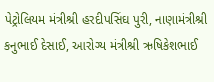પેટ્રોલિયમ મંત્રીશ્રી હરદીપસિંઘ પુરી, નાણામંત્રીશ્રી કનુભાઈ દેસાઈ, આરોગ્ય મંત્રીશ્રી ઋષિકેશભાઈ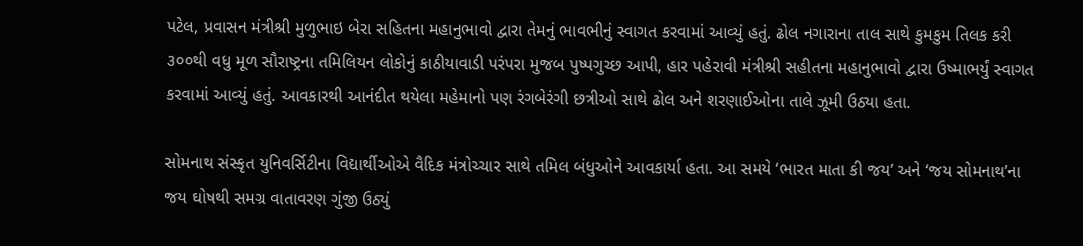પટેલ, પ્રવાસન મંત્રીશ્રી મુળુભાઇ બેરા સહિતના મહાનુભાવો દ્વારા તેમનું ભાવભીનું સ્વાગત કરવામાં આવ્યું હતું. ઢોલ નગારાના તાલ સાથે કુમકુમ તિલક કરી ૩૦૦થી વધુ મૂળ સૌરાષ્ટ્રના તમિલિયન લોકોનું કાઠીયાવાડી પરંપરા મુજબ પુષ્પગુચ્છ આપી, હાર પહેરાવી મંત્રીશ્રી સહીતના મહાનુભાવો દ્વારા ઉષ્માભર્યું સ્વાગત કરવામાં આવ્યું હતું. આવકારથી આનંદીત થયેલા મહેમાનો પણ રંગબેરંગી છત્રીઓ સાથે ઢોલ અને શરણાઈઓના તાલે ઝૂમી ઉઠ્યા હતા.

સોમનાથ સંસ્કૃત યુનિવર્સિટીના વિદ્યાર્થીઓએ વૈદિક મંત્રોચ્ચાર સાથે તમિલ બંધુઓને આવકાર્યા હતા. આ સમયે ‘ભારત માતા કી જય’ અને ‘જય સોમનાથ’ના જય ઘોષથી સમગ્ર વાતાવરણ ગુંજી ઉઠ્યું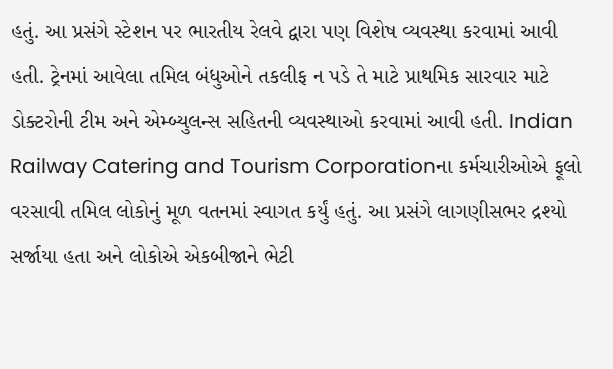હતું. આ પ્રસંગે સ્ટેશન પર ભારતીય રેલવે દ્વારા પણ વિશેષ વ્યવસ્થા કરવામાં આવી હતી. ટ્રેનમાં આવેલા તમિલ બંધુઓને તકલીફ ન પડે તે માટે પ્રાથમિક સારવાર માટે ડોક્ટરોની ટીમ અને એમ્બ્યુલન્સ સહિતની વ્યવસ્થાઓ કરવામાં આવી હતી. Indian Railway Catering and Tourism Corporationના કર્મચારીઓએ ફૂલો વરસાવી તમિલ લોકોનું મૂળ વતનમાં સ્વાગત કર્યું હતું. આ પ્રસંગે લાગણીસભર દ્રશ્યો સર્જાયા હતા અને લોકોએ એકબીજાને ભેટી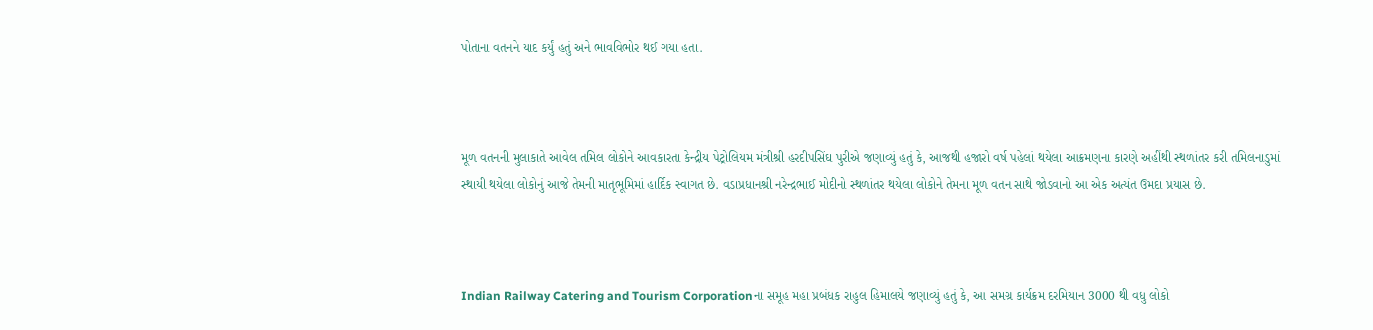પોતાના વતનને યાદ કર્યું હતું અને ભાવવિભોર થઈ ગયા હતા.



મૂળ વતનની મુલાકાતે આવેલ તમિલ લોકોને આવકારતા કેન્દ્રીય પેટ્રોલિયમ મંત્રીશ્રી હરદીપસિંઘ પુરીએ જણાવ્યું હતું કે, આજથી હજારો વર્ષ પહેલાં થયેલા આક્રમણના કારણે અહીંથી સ્થળાંતર કરી તમિલનાડુમાં સ્થાયી થયેલા લોકોનું આજે તેમની માતૃભૂમિમાં હાર્દિક સ્વાગત છે. વડાપ્રધાનશ્રી નરેન્દ્રભાઈ મોદીનો સ્થળાંતર થયેલા લોકોને તેમના મૂળ વતન સાથે જોડવાનો આ એક અત્યંત ઉમદા પ્રયાસ છે.



Indian Railway Catering and Tourism Corporationના સમૂહ મહા પ્રબંધક રાહુલ હિમાલયે જણાવ્યું હતું કે, આ સમગ્ર કાર્યક્રમ દરમિયાન 3000 થી વધુ લોકો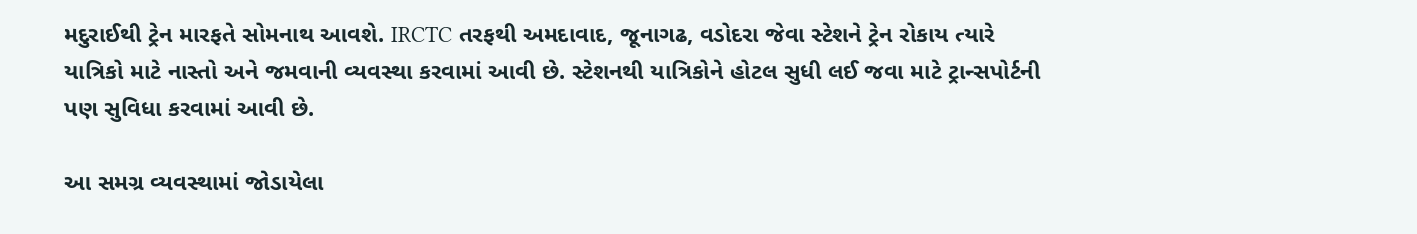મદુરાઈથી ટ્રેન મારફતે સોમનાથ આવશે. IRCTC તરફથી અમદાવાદ, જૂનાગઢ, વડોદરા જેવા સ્ટેશને ટ્રેન રોકાય ત્યારે યાત્રિકો માટે નાસ્તો અને જમવાની વ્યવસ્થા કરવામાં આવી છે. સ્ટેશનથી યાત્રિકોને હોટલ સુધી લઈ જવા માટે ટ્રાન્સપોર્ટની પણ સુવિધા કરવામાં આવી છે.

આ સમગ્ર વ્યવસ્થામાં જોડાયેલા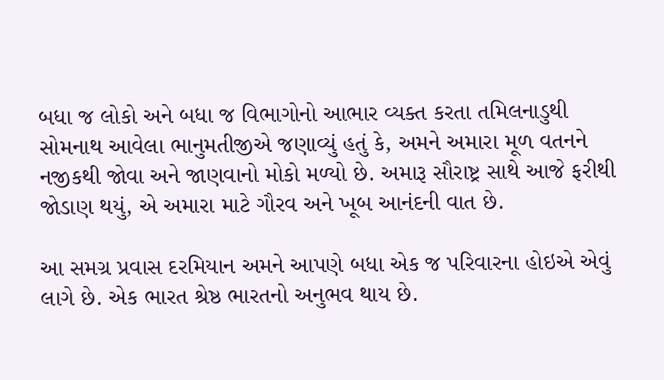બધા જ લોકો અને બધા જ વિભાગોનો આભાર વ્યક્ત કરતા તમિલનાડુથી સોમનાથ આવેલા ભાનુમતીજીએ જણાવ્યું હતું કે, અમને અમારા મૂળ વતનને નજીકથી જોવા અને જાણવાનો મોકો મળ્યો છે. અમારૂ સૌરાષ્ટ્ર સાથે આજે ફરીથી જોડાણ થયું, એ અમારા માટે ગૌરવ અને ખૂબ આનંદની વાત છે.

આ સમગ્ર પ્રવાસ દરમિયાન અમને આપણે બધા એક જ પરિવારના હોઇએ એવું લાગે છે. એક ભારત શ્રેષ્ઠ ભારતનો અનુભવ થાય છે.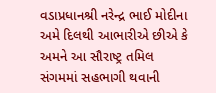વડાપ્રધાનશ્રી નરેન્દ્ર ભાઈ મોદીના અમે દિલથી આભારીએ છીએ કે અમને આ સૌરાષ્ટ્ર તમિલ સંગમમાં સહભાગી થવાની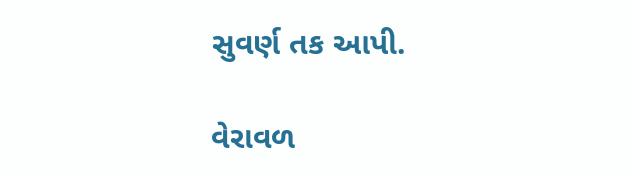સુવર્ણ તક આપી.

વેરાવળ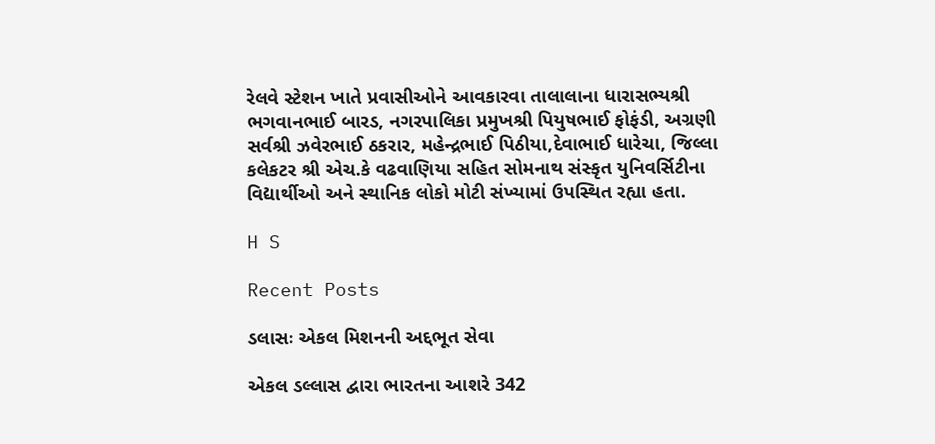રેલવે સ્ટેશન ખાતે પ્રવાસીઓને આવકારવા તાલાલાના ધારાસભ્યશ્રી ભગવાનભાઈ બારડ, નગરપાલિકા પ્રમુખશ્રી પિયુષભાઈ ફોફંડી, અગ્રણી સર્વશ્રી ઝવેરભાઈ ઠકરાર, મહેન્દ્રભાઈ પિઠીયા,દેવાભાઈ ધારેચા, જિલ્લા કલેકટર શ્રી એચ.કે વઢવાણિયા સહિત સોમનાથ સંસ્કૃત યુનિવર્સિટીના વિદ્યાર્થીઓ અને સ્થાનિક લોકો મોટી સંખ્યામાં ઉપસ્થિત રહ્યા હતા.

H S

Recent Posts

ડલાસઃ એકલ મિશનની અદ્દભૂત સેવા

એકલ ડલ્લાસ દ્વારા ભારતના આશરે 342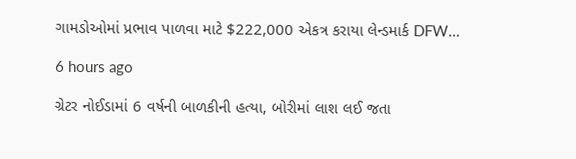ગામડોઓમાં પ્રભાવ પાળવા માટે $222,000 એકત્ર કરાયા લેન્ડમાર્ક DFW…

6 hours ago

ગ્રેટર નોઈડામાં 6 વર્ષની બાળકીની હત્યા, બોરીમાં લાશ લઈ જતા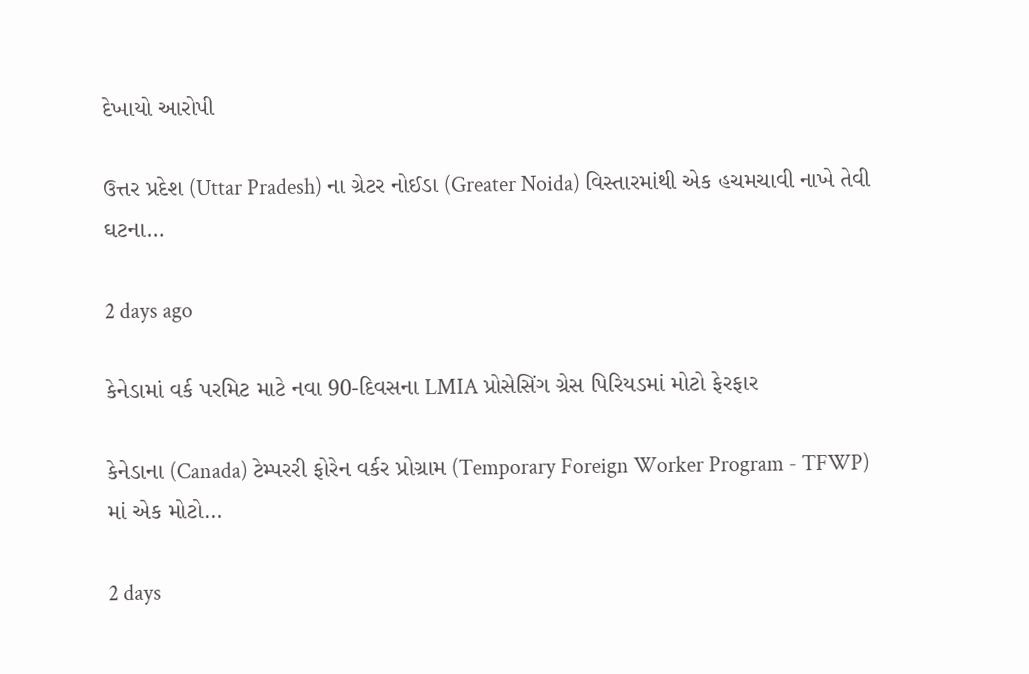દેખાયો આરોપી

ઉત્તર પ્રદેશ (Uttar Pradesh) ના ગ્રેટર નોઈડા (Greater Noida) વિસ્તારમાંથી એક હચમચાવી નાખે તેવી ઘટના…

2 days ago

કેનેડામાં વર્ક પરમિટ માટે નવા 90-દિવસના LMIA પ્રોસેસિંગ ગ્રેસ પિરિયડમાં મોટો ફેરફાર

કેનેડાના (Canada) ટેમ્પરરી ફોરેન વર્કર પ્રોગ્રામ (Temporary Foreign Worker Program - TFWP) માં એક મોટો…

2 days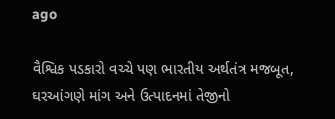ago

વૈશ્વિક પડકારો વચ્ચે પણ ભારતીય અર્થતંત્ર મજબૂત, ઘરઆંગણે માંગ અને ઉત્પાદનમાં તેજીનો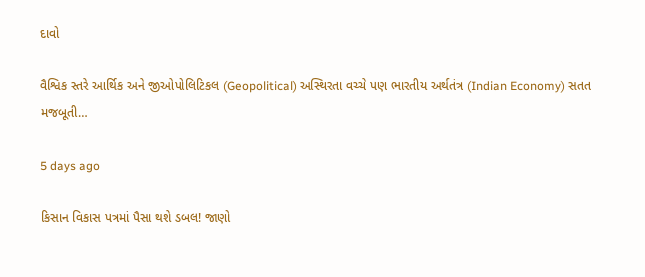દાવો

વૈશ્વિક સ્તરે આર્થિક અને જીઓપોલિટિકલ (Geopolitical) અસ્થિરતા વચ્ચે પણ ભારતીય અર્થતંત્ર (Indian Economy) સતત મજબૂતી…

5 days ago

કિસાન વિકાસ પત્રમાં પૈસા થશે ડબલ! જાણો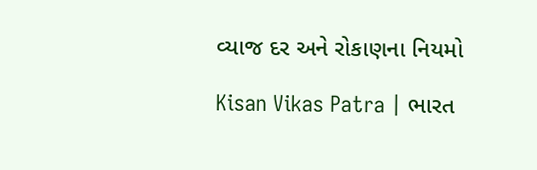વ્યાજ દર અને રોકાણના નિયમો

Kisan Vikas Patra | ભારત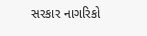સરકાર નાગરિકો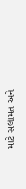માટે સલામત અને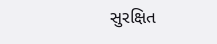સુરક્ષિત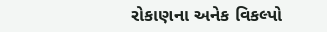રોકાણના અનેક વિકલ્પો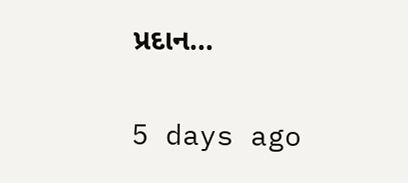પ્રદાન…

5 days ago